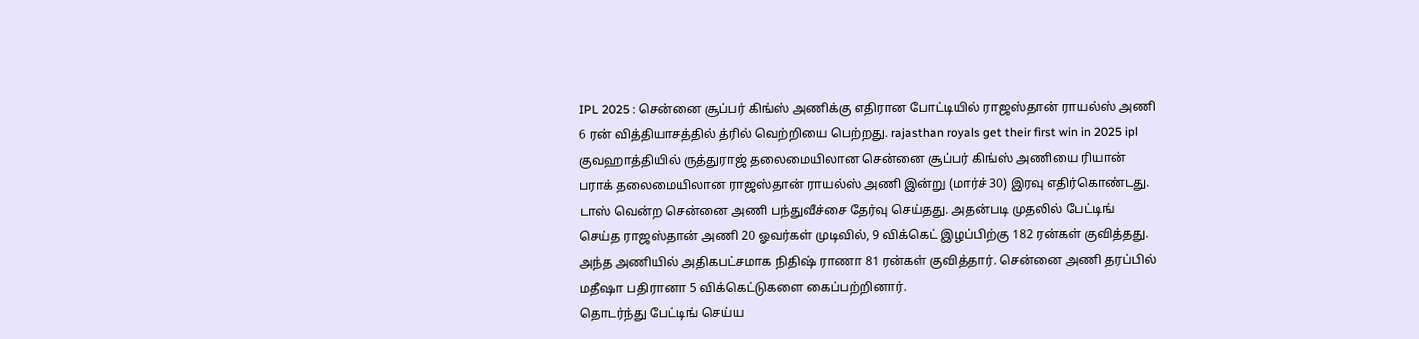IPL 2025 : சென்னை சூப்பர் கிங்ஸ் அணிக்கு எதிரான போட்டியில் ராஜஸ்தான் ராயல்ஸ் அணி 6 ரன் வித்தியாசத்தில் த்ரில் வெற்றியை பெற்றது. rajasthan royals get their first win in 2025 ipl
குவஹாத்தியில் ருத்துராஜ் தலைமையிலான சென்னை சூப்பர் கிங்ஸ் அணியை ரியான் பராக் தலைமையிலான ராஜஸ்தான் ராயல்ஸ் அணி இன்று (மார்ச் 30) இரவு எதிர்கொண்டது.
டாஸ் வென்ற சென்னை அணி பந்துவீச்சை தேர்வு செய்தது. அதன்படி முதலில் பேட்டிங் செய்த ராஜஸ்தான் அணி 20 ஓவர்கள் முடிவில், 9 விக்கெட் இழப்பிற்கு 182 ரன்கள் குவித்தது.
அந்த அணியில் அதிகபட்சமாக நிதிஷ் ராணா 81 ரன்கள் குவித்தார். சென்னை அணி தரப்பில் மதீஷா பதிரானா 5 விக்கெட்டுகளை கைப்பற்றினார்.
தொடர்ந்து பேட்டிங் செய்ய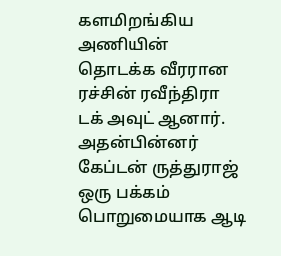களமிறங்கிய அணியின் தொடக்க வீரரான ரச்சின் ரவீந்திரா டக் அவுட் ஆனார். அதன்பின்னர் கேப்டன் ருத்துராஜ் ஒரு பக்கம் பொறுமையாக ஆடி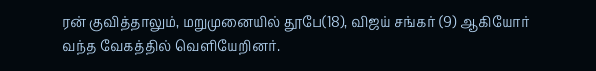ரன் குவித்தாலும், மறுமுனையில் தூபே(18), விஜய் சங்கர் (9) ஆகியோர் வந்த வேகத்தில் வெளியேறினர்.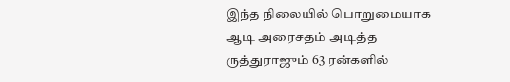இந்த நிலையில் பொறுமையாக ஆடி அரைசதம் அடித்த ருத்துராஜும் 63 ரன்களில்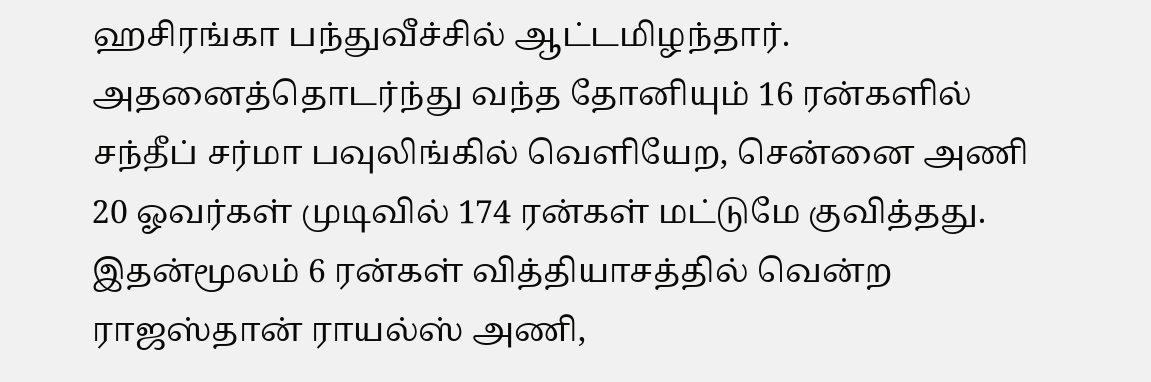ஹசிரங்கா பந்துவீச்சில் ஆட்டமிழந்தார்.
அதனைத்தொடர்ந்து வந்த தோனியும் 16 ரன்களில் சந்தீப் சர்மா பவுலிங்கில் வெளியேற, சென்னை அணி 20 ஓவர்கள் முடிவில் 174 ரன்கள் மட்டுமே குவித்தது.
இதன்மூலம் 6 ரன்கள் வித்தியாசத்தில் வென்ற ராஜஸ்தான் ராயல்ஸ் அணி,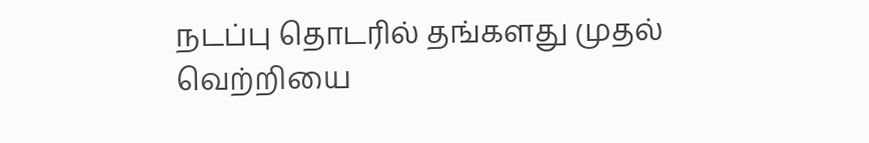நடப்பு தொடரில் தங்களது முதல் வெற்றியை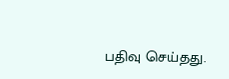பதிவு செய்தது.